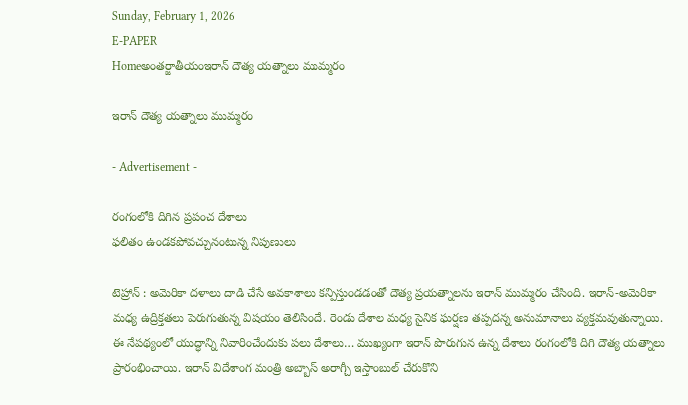Sunday, February 1, 2026
E-PAPER
Homeఅంతర్జాతీయంఇరాన్‌ దౌత్య యత్నాలు ముమ్మరం

ఇరాన్‌ దౌత్య యత్నాలు ముమ్మరం

- Advertisement -

రంగంలోకి దిగిన ప్రపంచ దేశాలు
ఫలితం ఉండకపోవచ్చునంటున్న నిపుణులు

టెహ్రాన్‌ : అమెరికా దళాలు దాడి చేసే అవకాశాలు కన్పిస్తుండడంతో దౌత్య ప్రయత్నాలను ఇరాన్‌ ముమ్మరం చేసింది. ఇరాన్‌-అమెరికా మధ్య ఉద్రిక్తతలు పెరుగుతున్న విషయం తెలిసిందే. రెండు దేశాల మధ్య సైనిక ఘర్షణ తప్పదన్న అనుమానాలు వ్యక్తమవుతున్నాయి. ఈ నేపథ్యంలో యుద్ధాన్ని నివారించేందుకు పలు దేశాలు… ముఖ్యంగా ఇరాన్‌ పొరుగున ఉన్న దేశాలు రంగంలోకి దిగి దౌత్య యత్నాలు ప్రారంభించాయి. ఇరాన్‌ విదేశాంగ మంత్రి అబ్బాస్‌ అరాగ్చీ ఇస్తాంబుల్‌ చేరుకొని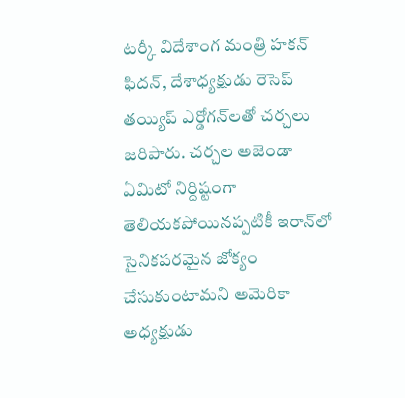టర్కీ విదేశాంగ మంత్రి హకన్‌ ఫిదన్‌, దేశాధ్యక్షుడు రెసెప్‌ తయ్యిప్‌ ఎర్డోగన్‌లతో చర్చలు జరిపారు. చర్చల అజెండా ఏమిటో నిర్దిష్టంగా తెలియకపోయినప్పటికీ ఇరాన్‌లో సైనికపరమైన జోక్యం చేసుకుంటామని అమెరికా అధ్యక్షుడు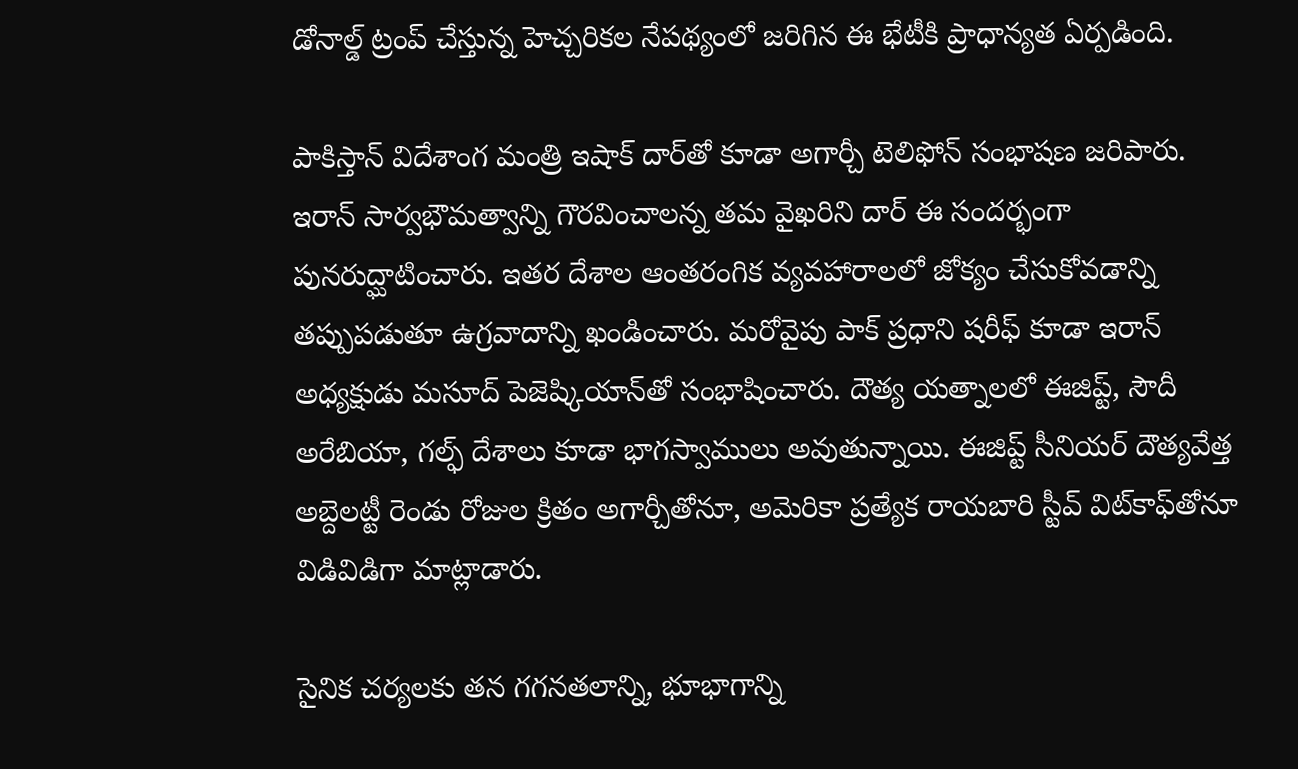డోనాల్డ్‌ ట్రంప్‌ చేస్తున్న హెచ్చరికల నేపథ్యంలో జరిగిన ఈ భేటీకి ప్రాధాన్యత ఏర్పడింది.

పాకిస్తాన్‌ విదేశాంగ మంత్రి ఇషాక్‌ దార్‌తో కూడా అగార్చీ టెలిఫోన్‌ సంభాషణ జరిపారు. ఇరాన్‌ సార్వభౌమత్వాన్ని గౌరవించాలన్న తమ వైఖరిని దార్‌ ఈ సందర్భంగా పునరుద్ఘాటించారు. ఇతర దేశాల ఆంతరంగిక వ్యవహారాలలో జోక్యం చేసుకోవడాన్ని తప్పుపడుతూ ఉగ్రవాదాన్ని ఖండించారు. మరోవైపు పాక్‌ ప్రధాని షరీఫ్‌ కూడా ఇరాన్‌ అధ్యక్షుడు మసూద్‌ పెజెష్కియాన్‌తో సంభాషించారు. దౌత్య యత్నాలలో ఈజిప్ట్‌, సౌదీ అరేబియా, గల్ఫ్‌ దేశాలు కూడా భాగస్వాములు అవుతున్నాయి. ఈజిప్ట్‌ సీనియర్‌ దౌత్యవేత్త అబ్దెలట్టీ రెండు రోజుల క్రితం అగార్చీతోనూ, అమెరికా ప్రత్యేక రాయబారి స్టీవ్‌ విట్‌కాఫ్‌తోనూ విడివిడిగా మాట్లాడారు.

సైనిక చర్యలకు తన గగనతలాన్ని, భూభాగాన్ని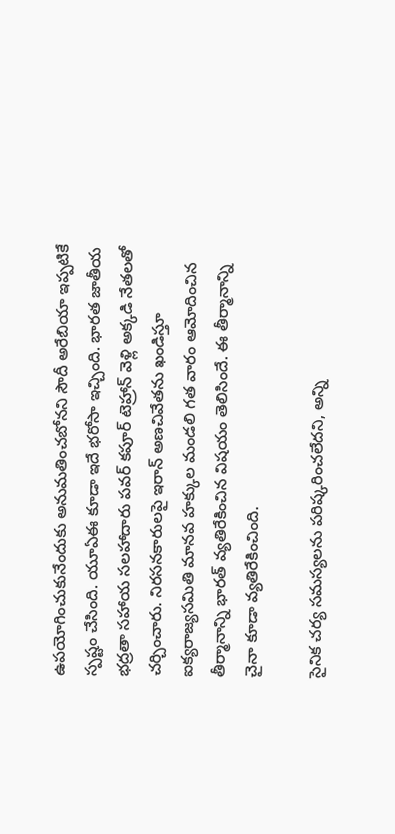ఉపయోగించుకునేందుకు అనుమతించబోనని సౌదీ అరేబియా ఇప్పటికే స్పష్టం చేసింది. యూఏఈ కూడా ఇదే భరోసా ఇచ్చింది. భారత జాతీయ భద్రతా సహాయ సలహాదారు పవర్‌ కపూర్‌ టెహ్రాన్‌ వెళ్లి అక్కడి నేతలతో చర్చించారు. నిరసనకారులపై ఇరాన్‌ అణచివేతను ఖండిస్తూ ఐక్యరాజ్యసమితి మానవ హక్కుల మండలి గత వారం ఆమోదించిన తీర్మానాన్ని భారత్‌ వ్యతిరేకించిన విషయం తెలిసిందే. ఈ తీర్మానాన్ని చైనా కూడా వ్యతిరేకించింది.

సైనిక చర్య సమస్యలను పరిష్కరించలేదని, అన్ని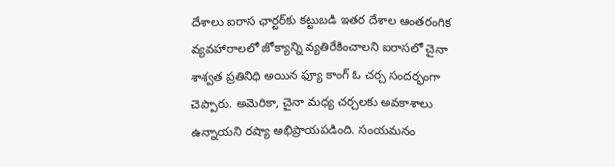దేశాలు ఐరాస ఛార్టర్‌కు కట్టుబడి ఇతర దేశాల ఆంతరంగిక వ్యవహారాలలో జోక్యాన్ని వ్యతిరేకించాలని ఐరాసలో చైనా శాశ్వత ప్రతినిధి అయిన ఫ్యూ కాంగ్‌ ఓ చర్చ సందర్భంగా చెప్పారు. అమెరికా, చైనా మధ్య చర్చలకు అవకాశాలు ఉన్నాయని రష్యా అభిప్రాయపడింది. సంయమనం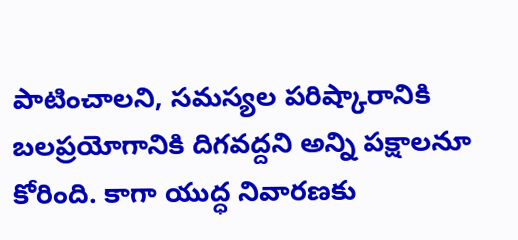పాటించాలని, సమస్యల పరిష్కారానికి బలప్రయోగానికి దిగవద్దని అన్ని పక్షాలనూ కోరింది. కాగా యుద్ధ నివారణకు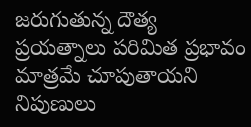జరుగుతున్న దౌత్య ప్రయత్నాలు పరిమిత ప్రభావం మాత్రమే చూపుతాయని నిపుణులు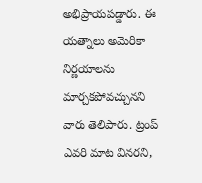అభిప్రాయపడ్డారు. ఈ యత్నాలు అమెరికా నిర్ణయాలను మార్చకపోవచ్చునని వారు తెలిపారు. ట్రంప్‌ ఎవరి మాట వినరని,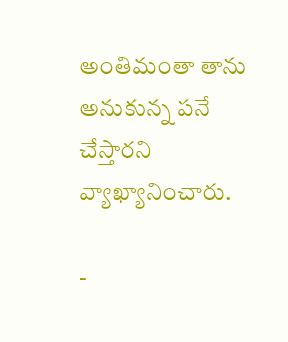అంతిమంతా తాను అనుకున్న పనే చేస్తారని వ్యాఖ్యానించారు.

-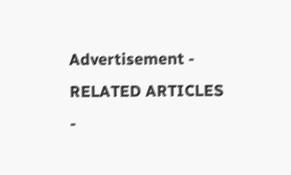Advertisement -
RELATED ARTICLES
-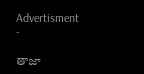Advertisment -

తాజా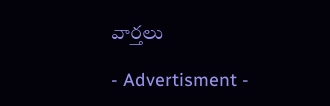వార్తలు

- Advertisment -